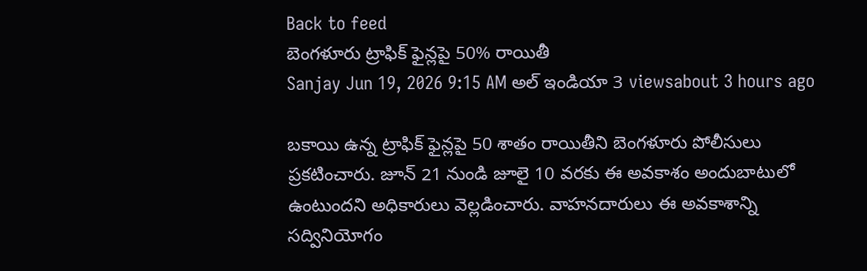Back to feed
బెంగళూరు ట్రాఫిక్ ఫైన్లపై 50% రాయితీ
Sanjay Jun 19, 2026 9:15 AM అల్ ఇండియా 3 viewsabout 3 hours ago

బకాయి ఉన్న ట్రాఫిక్ ఫైన్లపై 50 శాతం రాయితీని బెంగళూరు పోలీసులు ప్రకటించారు. జూన్ 21 నుండి జూలై 10 వరకు ఈ అవకాశం అందుబాటులో ఉంటుందని అధికారులు వెల్లడించారు. వాహనదారులు ఈ అవకాశాన్ని సద్వినియోగం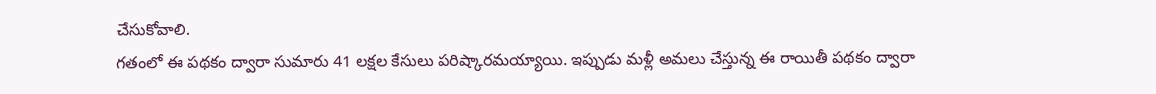చేసుకోవాలి.
గతంలో ఈ పథకం ద్వారా సుమారు 41 లక్షల కేసులు పరిష్కారమయ్యాయి. ఇప్పుడు మళ్లీ అమలు చేస్తున్న ఈ రాయితీ పథకం ద్వారా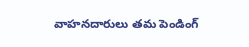వాహనదారులు తమ పెండింగ్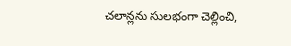చలాన్లను సులభంగా చెల్లించి,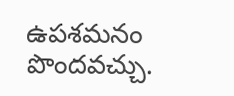ఉపశమనం పొందవచ్చు.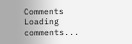Comments
Loading comments...